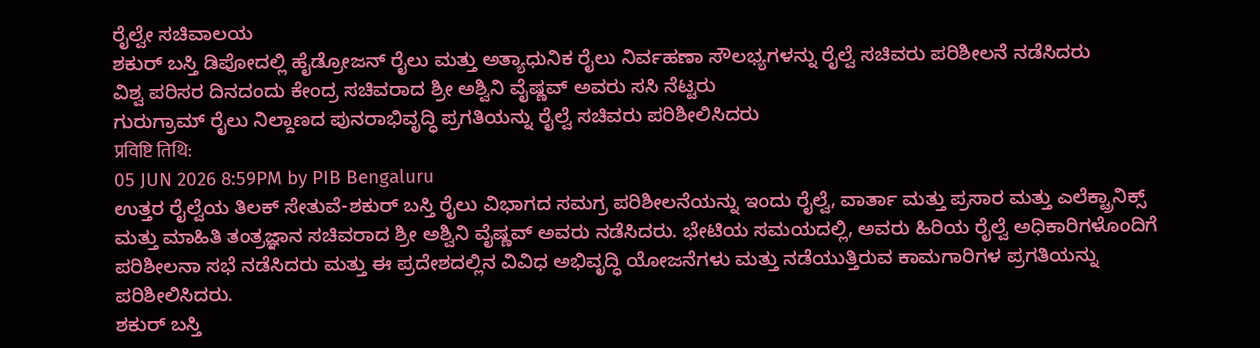ರೈಲ್ವೇ ಸಚಿವಾಲಯ
ಶಕುರ್ ಬಸ್ತಿ ಡಿಪೋದಲ್ಲಿ ಹೈಡ್ರೋಜನ್ ರೈಲು ಮತ್ತು ಅತ್ಯಾಧುನಿಕ ರೈಲು ನಿರ್ವಹಣಾ ಸೌಲಭ್ಯಗಳನ್ನು ರೈಲ್ವೆ ಸಚಿವರು ಪರಿಶೀಲನೆ ನಡೆಸಿದರು
ವಿಶ್ವ ಪರಿಸರ ದಿನದಂದು ಕೇಂದ್ರ ಸಚಿವರಾದ ಶ್ರೀ ಅಶ್ವಿನಿ ವೈಷ್ಣವ್ ಅವರು ಸಸಿ ನೆಟ್ಟರು
ಗುರುಗ್ರಾಮ್ ರೈಲು ನಿಲ್ದಾಣದ ಪುನರಾಭಿವೃದ್ಧಿ ಪ್ರಗತಿಯನ್ನು ರೈಲ್ವೆ ಸಚಿವರು ಪರಿಶೀಲಿಸಿದರು
प्रविष्टि तिथि:
05 JUN 2026 8:59PM by PIB Bengaluru
ಉತ್ತರ ರೈಲ್ವೆಯ ತಿಲಕ್ ಸೇತುವೆ-ಶಕುರ್ ಬಸ್ತಿ ರೈಲು ವಿಭಾಗದ ಸಮಗ್ರ ಪರಿಶೀಲನೆಯನ್ನು ಇಂದು ರೈಲ್ವೆ, ವಾರ್ತಾ ಮತ್ತು ಪ್ರಸಾರ ಮತ್ತು ಎಲೆಕ್ಟ್ರಾನಿಕ್ಸ್ ಮತ್ತು ಮಾಹಿತಿ ತಂತ್ರಜ್ಞಾನ ಸಚಿವರಾದ ಶ್ರೀ ಅಶ್ವಿನಿ ವೈಷ್ಣವ್ ಅವರು ನಡೆಸಿದರು. ಭೇಟಿಯ ಸಮಯದಲ್ಲಿ, ಅವರು ಹಿರಿಯ ರೈಲ್ವೆ ಅಧಿಕಾರಿಗಳೊಂದಿಗೆ ಪರಿಶೀಲನಾ ಸಭೆ ನಡೆಸಿದರು ಮತ್ತು ಈ ಪ್ರದೇಶದಲ್ಲಿನ ವಿವಿಧ ಅಭಿವೃದ್ಧಿ ಯೋಜನೆಗಳು ಮತ್ತು ನಡೆಯುತ್ತಿರುವ ಕಾಮಗಾರಿಗಳ ಪ್ರಗತಿಯನ್ನು ಪರಿಶೀಲಿಸಿದರು.
ಶಕುರ್ ಬಸ್ತಿ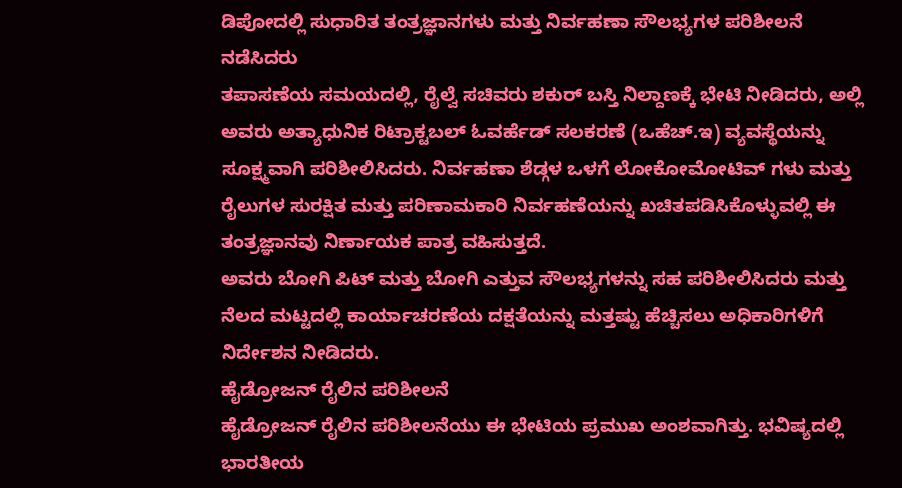ಡಿಪೋದಲ್ಲಿ ಸುಧಾರಿತ ತಂತ್ರಜ್ಞಾನಗಳು ಮತ್ತು ನಿರ್ವಹಣಾ ಸೌಲಭ್ಯಗಳ ಪರಿಶೀಲನೆ ನಡೆಸಿದರು
ತಪಾಸಣೆಯ ಸಮಯದಲ್ಲಿ, ರೈಲ್ವೆ ಸಚಿವರು ಶಕುರ್ ಬಸ್ತಿ ನಿಲ್ದಾಣಕ್ಕೆ ಭೇಟಿ ನೀಡಿದರು, ಅಲ್ಲಿ ಅವರು ಅತ್ಯಾಧುನಿಕ ರಿಟ್ರಾಕ್ಟಬಲ್ ಓವರ್ಹೆಡ್ ಸಲಕರಣೆ (ಒಹೆಚ್.ಇ) ವ್ಯವಸ್ಥೆಯನ್ನು ಸೂಕ್ಷ್ಮವಾಗಿ ಪರಿಶೀಲಿಸಿದರು. ನಿರ್ವಹಣಾ ಶೆಡ್ಗಳ ಒಳಗೆ ಲೋಕೋಮೋಟಿವ್ ಗಳು ಮತ್ತು ರೈಲುಗಳ ಸುರಕ್ಷಿತ ಮತ್ತು ಪರಿಣಾಮಕಾರಿ ನಿರ್ವಹಣೆಯನ್ನು ಖಚಿತಪಡಿಸಿಕೊಳ್ಳುವಲ್ಲಿ ಈ ತಂತ್ರಜ್ಞಾನವು ನಿರ್ಣಾಯಕ ಪಾತ್ರ ವಹಿಸುತ್ತದೆ.
ಅವರು ಬೋಗಿ ಪಿಟ್ ಮತ್ತು ಬೋಗಿ ಎತ್ತುವ ಸೌಲಭ್ಯಗಳನ್ನು ಸಹ ಪರಿಶೀಲಿಸಿದರು ಮತ್ತು ನೆಲದ ಮಟ್ಟದಲ್ಲಿ ಕಾರ್ಯಾಚರಣೆಯ ದಕ್ಷತೆಯನ್ನು ಮತ್ತಷ್ಟು ಹೆಚ್ಚಿಸಲು ಅಧಿಕಾರಿಗಳಿಗೆ ನಿರ್ದೇಶನ ನೀಡಿದರು.
ಹೈಡ್ರೋಜನ್ ರೈಲಿನ ಪರಿಶೀಲನೆ
ಹೈಡ್ರೋಜನ್ ರೈಲಿನ ಪರಿಶೀಲನೆಯು ಈ ಭೇಟಿಯ ಪ್ರಮುಖ ಅಂಶವಾಗಿತ್ತು. ಭವಿಷ್ಯದಲ್ಲಿ ಭಾರತೀಯ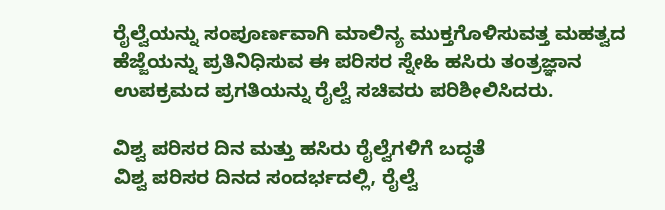ರೈಲ್ವೆಯನ್ನು ಸಂಪೂರ್ಣವಾಗಿ ಮಾಲಿನ್ಯ ಮುಕ್ತಗೊಳಿಸುವತ್ತ ಮಹತ್ವದ ಹೆಜ್ಜೆಯನ್ನು ಪ್ರತಿನಿಧಿಸುವ ಈ ಪರಿಸರ ಸ್ನೇಹಿ ಹಸಿರು ತಂತ್ರಜ್ಞಾನ ಉಪಕ್ರಮದ ಪ್ರಗತಿಯನ್ನು ರೈಲ್ವೆ ಸಚಿವರು ಪರಿಶೀಲಿಸಿದರು.

ವಿಶ್ವ ಪರಿಸರ ದಿನ ಮತ್ತು ಹಸಿರು ರೈಲ್ವೆಗಳಿಗೆ ಬದ್ಧತೆ
ವಿಶ್ವ ಪರಿಸರ ದಿನದ ಸಂದರ್ಭದಲ್ಲಿ, ರೈಲ್ವೆ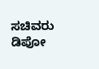ಸಚಿವರು ಡಿಪೋ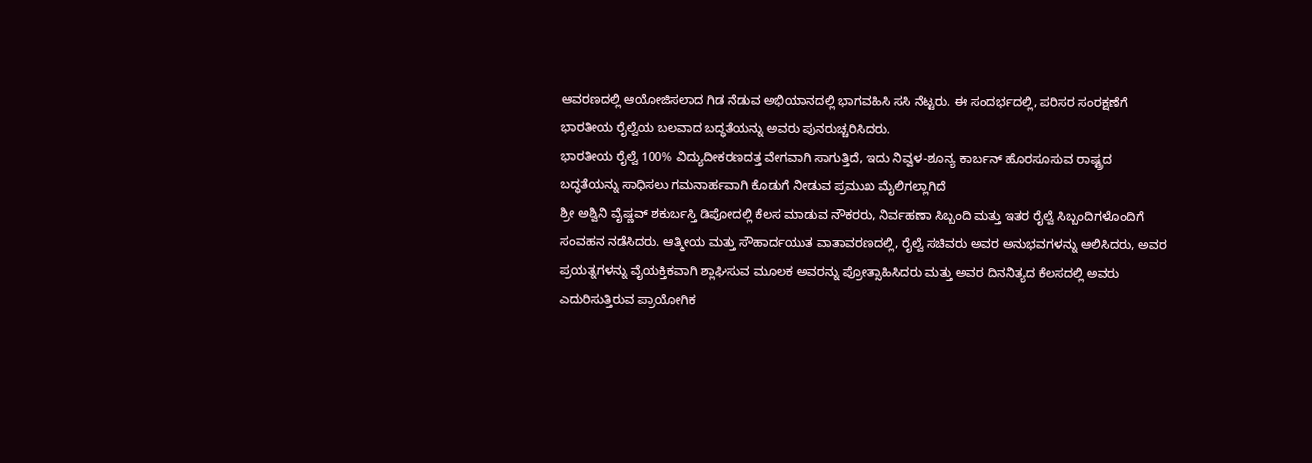ಆವರಣದಲ್ಲಿ ಆಯೋಜಿಸಲಾದ ಗಿಡ ನೆಡುವ ಅಭಿಯಾನದಲ್ಲಿ ಭಾಗವಹಿಸಿ ಸಸಿ ನೆಟ್ಟರು. ಈ ಸಂದರ್ಭದಲ್ಲಿ, ಪರಿಸರ ಸಂರಕ್ಷಣೆಗೆ ಭಾರತೀಯ ರೈಲ್ವೆಯ ಬಲವಾದ ಬದ್ಧತೆಯನ್ನು ಅವರು ಪುನರುಚ್ಚರಿಸಿದರು.
ಭಾರತೀಯ ರೈಲ್ವೆ 100% ವಿದ್ಯುದೀಕರಣದತ್ತ ವೇಗವಾಗಿ ಸಾಗುತ್ತಿದೆ, ಇದು ನಿವ್ವಳ-ಶೂನ್ಯ ಕಾರ್ಬನ್ ಹೊರಸೂಸುವ ರಾಷ್ಟ್ರದ ಬದ್ಧತೆಯನ್ನು ಸಾಧಿಸಲು ಗಮನಾರ್ಹವಾಗಿ ಕೊಡುಗೆ ನೀಡುವ ಪ್ರಮುಖ ಮೈಲಿಗಲ್ಲಾಗಿದೆ
ಶ್ರೀ ಅಶ್ವಿನಿ ವೈಷ್ಣವ್ ಶಕುರ್ಬಸ್ತಿ ಡಿಪೋದಲ್ಲಿ ಕೆಲಸ ಮಾಡುವ ನೌಕರರು, ನಿರ್ವಹಣಾ ಸಿಬ್ಬಂದಿ ಮತ್ತು ಇತರ ರೈಲ್ವೆ ಸಿಬ್ಬಂದಿಗಳೊಂದಿಗೆ ಸಂವಹನ ನಡೆಸಿದರು. ಆತ್ಮೀಯ ಮತ್ತು ಸೌಹಾರ್ದಯುತ ವಾತಾವರಣದಲ್ಲಿ, ರೈಲ್ವೆ ಸಚಿವರು ಅವರ ಅನುಭವಗಳನ್ನು ಆಲಿಸಿದರು, ಅವರ ಪ್ರಯತ್ನಗಳನ್ನು ವೈಯಕ್ತಿಕವಾಗಿ ಶ್ಲಾಘಿಸುವ ಮೂಲಕ ಅವರನ್ನು ಪ್ರೋತ್ಸಾಹಿಸಿದರು ಮತ್ತು ಅವರ ದಿನನಿತ್ಯದ ಕೆಲಸದಲ್ಲಿ ಅವರು ಎದುರಿಸುತ್ತಿರುವ ಪ್ರಾಯೋಗಿಕ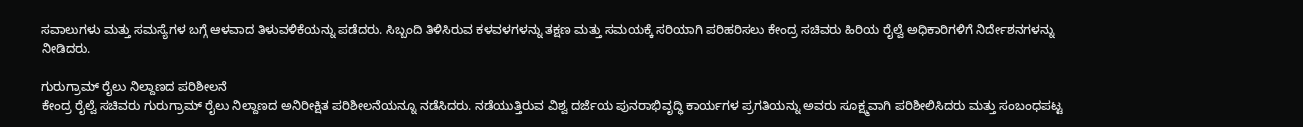ಸವಾಲುಗಳು ಮತ್ತು ಸಮಸ್ಯೆಗಳ ಬಗ್ಗೆ ಆಳವಾದ ತಿಳುವಳಿಕೆಯನ್ನು ಪಡೆದರು. ಸಿಬ್ಬಂದಿ ತಿಳಿಸಿರುವ ಕಳವಳಗಳನ್ನು ತಕ್ಷಣ ಮತ್ತು ಸಮಯಕ್ಕೆ ಸರಿಯಾಗಿ ಪರಿಹರಿಸಲು ಕೇಂದ್ರ ಸಚಿವರು ಹಿರಿಯ ರೈಲ್ವೆ ಅಧಿಕಾರಿಗಳಿಗೆ ನಿರ್ದೇಶನಗಳನ್ನು ನೀಡಿದರು.

ಗುರುಗ್ರಾಮ್ ರೈಲು ನಿಲ್ದಾಣದ ಪರಿಶೀಲನೆ
ಕೇಂದ್ರ ರೈಲ್ವೆ ಸಚಿವರು ಗುರುಗ್ರಾಮ್ ರೈಲು ನಿಲ್ದಾಣದ ಅನಿರೀಕ್ಷಿತ ಪರಿಶೀಲನೆಯನ್ನೂ ನಡೆಸಿದರು. ನಡೆಯುತ್ತಿರುವ ವಿಶ್ವ ದರ್ಜೆಯ ಪುನರಾಭಿವೃದ್ಧಿ ಕಾರ್ಯಗಳ ಪ್ರಗತಿಯನ್ನು ಅವರು ಸೂಕ್ಷ್ಮವಾಗಿ ಪರಿಶೀಲಿಸಿದರು ಮತ್ತು ಸಂಬಂಧಪಟ್ಟ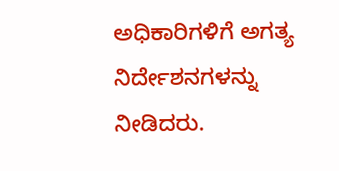ಅಧಿಕಾರಿಗಳಿಗೆ ಅಗತ್ಯ ನಿರ್ದೇಶನಗಳನ್ನು ನೀಡಿದರು.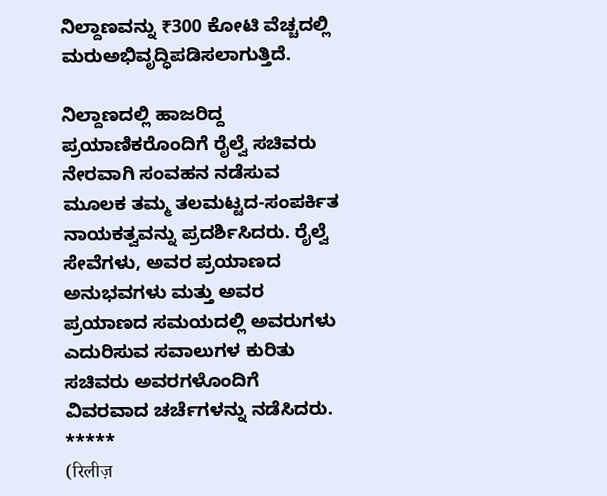ನಿಲ್ದಾಣವನ್ನು ₹300 ಕೋಟಿ ವೆಚ್ಚದಲ್ಲಿ ಮರುಅಭಿವೃದ್ಧಿಪಡಿಸಲಾಗುತ್ತಿದೆ.

ನಿಲ್ದಾಣದಲ್ಲಿ ಹಾಜರಿದ್ದ ಪ್ರಯಾಣಿಕರೊಂದಿಗೆ ರೈಲ್ವೆ ಸಚಿವರು ನೇರವಾಗಿ ಸಂವಹನ ನಡೆಸುವ ಮೂಲಕ ತಮ್ಮ ತಲಮಟ್ಟದ-ಸಂಪರ್ಕಿತ ನಾಯಕತ್ವವನ್ನು ಪ್ರದರ್ಶಿಸಿದರು. ರೈಲ್ವೆ ಸೇವೆಗಳು, ಅವರ ಪ್ರಯಾಣದ ಅನುಭವಗಳು ಮತ್ತು ಅವರ ಪ್ರಯಾಣದ ಸಮಯದಲ್ಲಿ ಅವರುಗಳು ಎದುರಿಸುವ ಸವಾಲುಗಳ ಕುರಿತು ಸಚಿವರು ಅವರಗಳೊಂದಿಗೆ ವಿವರವಾದ ಚರ್ಚೆಗಳನ್ನು ನಡೆಸಿದರು.
*****
(रिलीज़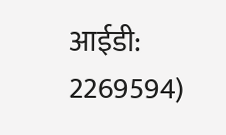आईडी: 2269594)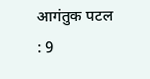आगंतुक पटल : 9